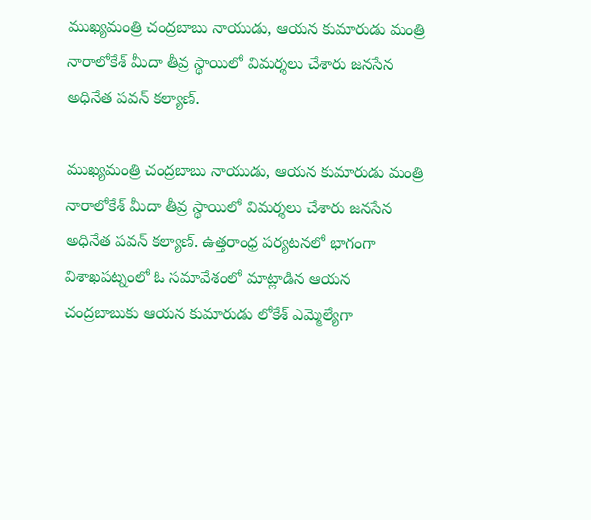ముఖ్యమంత్రి చంద్రబాబు నాయుడు, ఆయన కుమారుడు మంత్రి నారాలోకేశ్ మీదా తీవ్ర స్థాయిలో విమర్శలు చేశారు జనసేన అధినేత పవన్ కల్యాణ్.

ముఖ్యమంత్రి చంద్రబాబు నాయుడు, ఆయన కుమారుడు మంత్రి నారాలోకేశ్ మీదా తీవ్ర స్థాయిలో విమర్శలు చేశారు జనసేన అధినేత పవన్ కల్యాణ్. ఉత్తరాంధ్ర పర్యటనలో భాగంగా విశాఖపట్నంలో ఓ సమావేశంలో మాట్లాడిన ఆయన చంద్రబాబుకు ఆయన కుమారుడు లోకేశ్ ఎమ్మెల్యేగా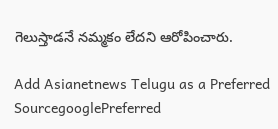గెలుస్తాడనే నమ్మకం లేదని ఆరోపించారు.

Add Asianetnews Telugu as a Preferred SourcegooglePreferred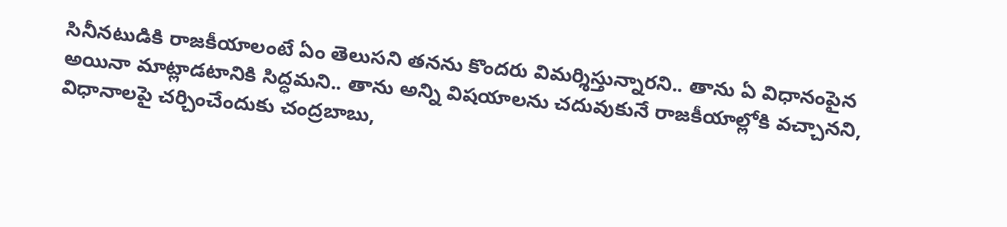సినీనటుడికి రాజకీయాలంటే ఏం తెలుసని తనను కొందరు విమర్శిస్తున్నారని.. తాను ఏ విధానంపైన అయినా మాట్లాడటానికి సిద్ధమని.. తాను అన్ని విషయాలను చదువుకునే రాజకీయాల్లోకి వచ్చానని, విధానాలపై చర్చించేందుకు చంద్రబాబు,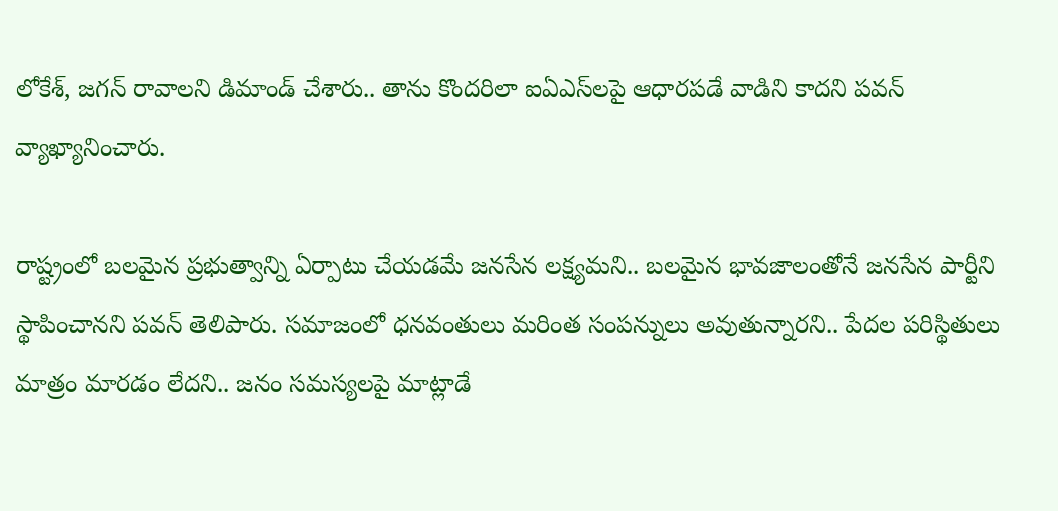లోకేశ్, జగన్ రావాలని డిమాండ్ చేశారు.. తాను కొందరిలా ఐఏఎస్‌లపై ఆధారపడే వాడిని కాదని పవన్ వ్యాఖ్యానించారు.

రాష్ట్రంలో బలమైన ప్రభుత్వాన్ని ఏర్పాటు చేయడమే జనసేన లక్ష్యమని.. బలమైన భావజాలంతోనే జనసేన పార్టీని స్థాపించానని పవన్ తెలిపారు. సమాజంలో ధనవంతులు మరింత సంపన్నులు అవుతున్నారని.. పేదల పరిస్థితులు మాత్రం మారడం లేదని.. జనం సమస్యలపై మాట్లాడే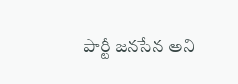పార్టీ జనసేన అని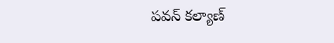పవన్ కల్యాణ్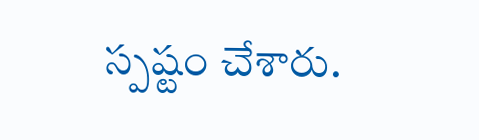స్పష్టం చేశారు.